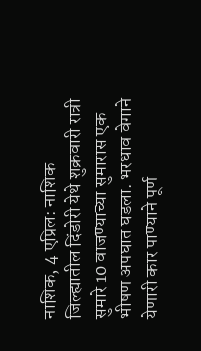नाशिक, 4 एप्रिल: नाशिक जिल्ह्यातील दिंडोरी येथे शुक्रवारी रात्री सुमारे 10 वाजण्याच्या सुमारास एक भीषण अपघात घडला. भरधाव वेगाने येणारी कार पाण्याने पूर्ण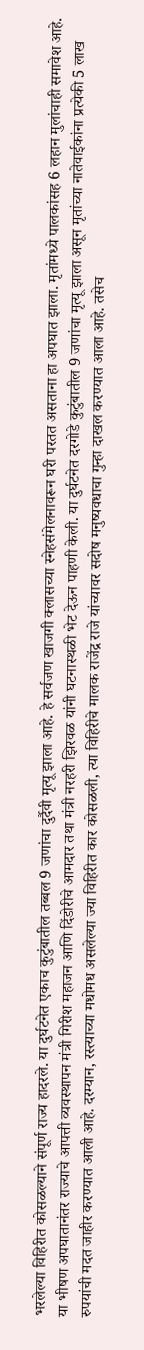भरलेल्या विहिरीत कोसळल्याने संपूर्ण राज्य हादरले. या दुर्घटनेत एकाच कुटुंबातील तब्बल 9 जणांचा दुर्दैवी मृत्यू झाला आहे. हे सर्वजण खाजगी क्लासच्या स्नेहसंमेलनावरून घरी परतत असताना हा अपघात झाला. मृतांमध्ये पालकांसह 6 लहान मुलांचाही समावेश आहे.
या भीषण अपघातानंतर राज्याचे आपत्ती व्यवस्थापन मंत्री गिरीश महाजन आणि दिंडोरीचे आमदार तथा मंत्री नरहरी झिरवळ यांनी घटनास्थळी भेट देऊन पाहणी केली. या दुर्घटनेत दरगोडे कुटुंबातील 9 जणांचा मृत्यू झाला असून मृतांच्या नातेवाईकांना प्रत्येकी 5 लाख रुपयांची मदत जाहीर करण्यात आली आहे. दरम्यान, रस्त्याच्या मधोमध असलेल्या ज्या विहिरीत कार कोसळली, त्या विहिरीचे मालक राजेंद्र राजे यांच्यावर सदोष मनुष्यवधाचा गुन्हा दाखल करण्यात आला आहे. तसेच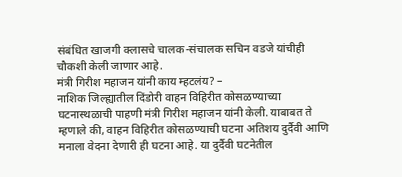संबंधित खाजगी क्लासचे चालक-संचालक सचिन वडजे यांचीही चौकशी केली जाणार आहे.
मंत्री गिरीश महाजन यांनी काय म्हटलंय? –
नाशिक जिल्ह्यातील दिंडोरी वाहन विहिरीत कोसळण्याच्या घटनास्थळाची पाहणी मंत्री गिरीश महाजन यांनी केली. याबाबत ते म्हणाले की, वाहन विहिरीत कोसळण्याची घटना अतिशय दुर्दैवी आणि मनाला वेदना देणारी ही घटना आहे. या दुर्दैवी घटनेतील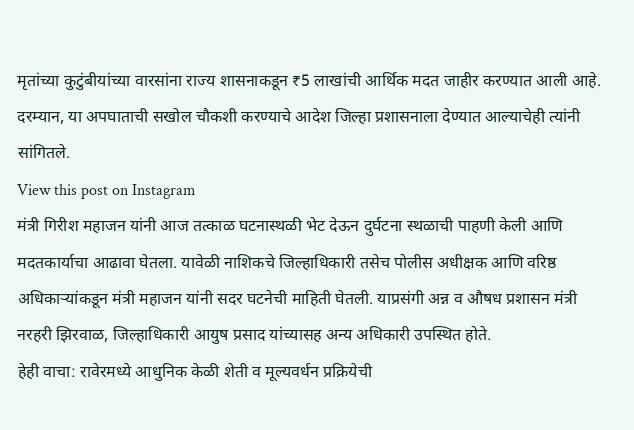मृतांच्या कुटुंबीयांच्या वारसांना राज्य शासनाकडून ₹5 लाखांची आर्थिक मदत जाहीर करण्यात आली आहे. दरम्यान, या अपघाताची सखोल चौकशी करण्याचे आदेश जिल्हा प्रशासनाला देण्यात आल्याचेही त्यांनी सांगितले.
View this post on Instagram
मंत्री गिरीश महाजन यांनी आज तत्काळ घटनास्थळी भेट देऊन दुर्घटना स्थळाची पाहणी केली आणि मदतकार्याचा आढावा घेतला. यावेळी नाशिकचे जिल्हाधिकारी तसेच पोलीस अधीक्षक आणि वरिष्ठ अधिकाऱ्यांकडून मंत्री महाजन यांनी सदर घटनेची माहिती घेतली. याप्रसंगी अन्न व औषध प्रशासन मंत्री नरहरी झिरवाळ, जिल्हाधिकारी आयुष प्रसाद यांच्यासह अन्य अधिकारी उपस्थित होते.
हेही वाचा: रावेरमध्ये आधुनिक केळी शेती व मूल्यवर्धन प्रक्रियेची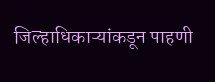जिल्हाधिकाऱ्यांकडून पाहणी